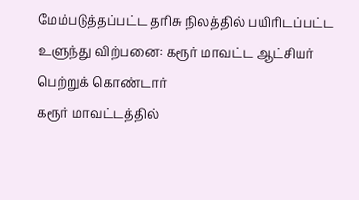மேம்படுத்தப்பட்ட தரிசு நிலத்தில் பயிரிடப்பட்ட உளுந்து விற்பனை: கரூர் மாவட்ட ஆட்சியர் பெற்றுக் கொண்டார்
கரூர் மாவட்டத்தில்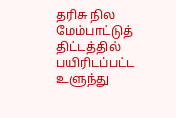தரிசு நில மேம்பாட்டுத் திட்டத்தில் பயிரிடப்பட்ட உளுந்து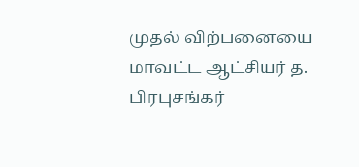முதல் விற்பனையை மாவட்ட ஆட்சியர் த. பிரபுசங்கர்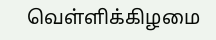வெள்ளிக்கிழமை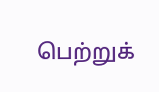பெற்றுக்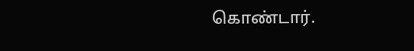கொண்டார்.